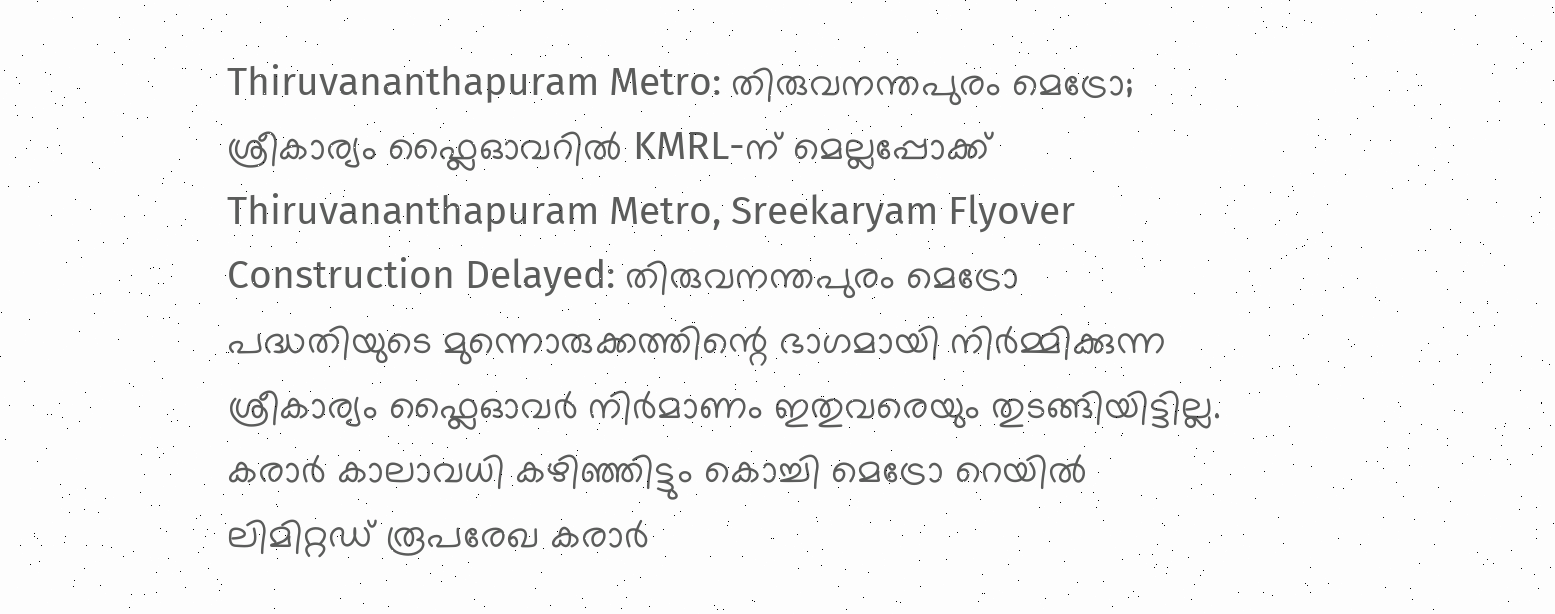Thiruvananthapuram Metro: തിരുവനന്തപുരം മെട്രോ; ശ്രീകാര്യം ഫ്ലൈഓവറിൽ KMRL-ന് മെല്ലപ്പോക്ക്
Thiruvananthapuram Metro, Sreekaryam Flyover Construction Delayed: തിരുവനന്തപുരം മെട്രോ പദ്ധതിയുടെ മുന്നൊരുക്കത്തിന്റെ ഭാഗമായി നിർമ്മിക്കുന്ന ശ്രീകാര്യം ഫ്ലൈഓവർ നിർമാണം ഇതുവരെയും തുടങ്ങിയിട്ടില്ല. കരാർ കാലാവധി കഴിഞ്ഞിട്ടും കൊച്ചി മെട്രോ റെയിൽ ലിമിറ്റഡ് രൂപരേഖ കരാർ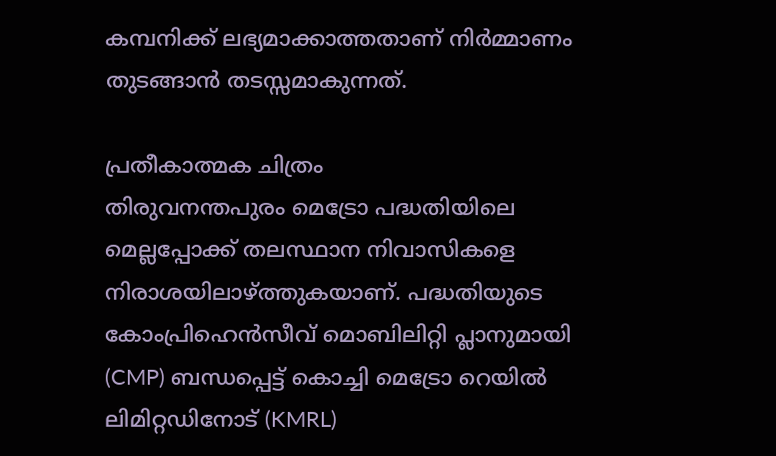കമ്പനിക്ക് ലഭ്യമാക്കാത്തതാണ് നിർമ്മാണം തുടങ്ങാൻ തടസ്സമാകുന്നത്.

പ്രതീകാത്മക ചിത്രം
തിരുവനന്തപുരം മെട്രോ പദ്ധതിയിലെ മെല്ലപ്പോക്ക് തലസ്ഥാന നിവാസികളെ നിരാശയിലാഴ്ത്തുകയാണ്. പദ്ധതിയുടെ കോംപ്രിഹെൻസീവ് മൊബിലിറ്റി പ്ലാനുമായി (CMP) ബന്ധപ്പെട്ട് കൊച്ചി മെട്രോ റെയിൽ ലിമിറ്റഡിനോട് (KMRL)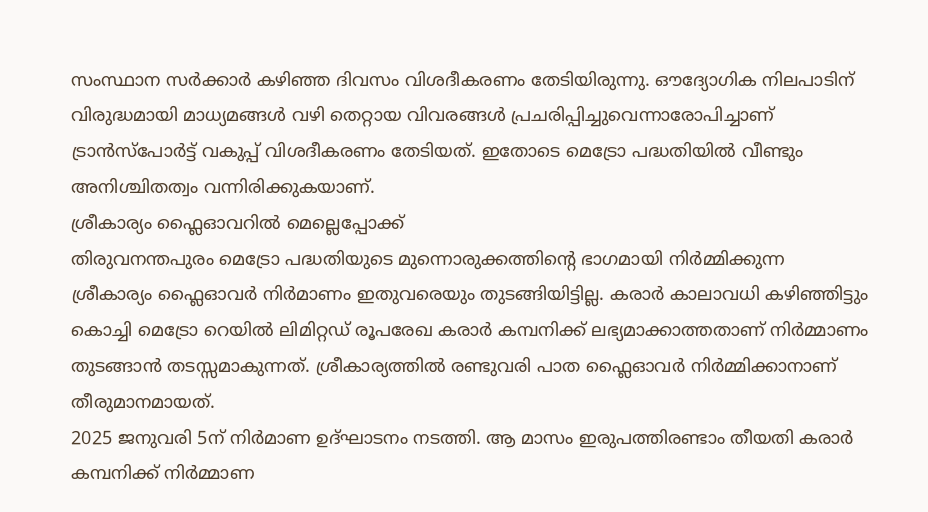സംസ്ഥാന സർക്കാർ കഴിഞ്ഞ ദിവസം വിശദീകരണം തേടിയിരുന്നു. ഔദ്യോഗിക നിലപാടിന് വിരുദ്ധമായി മാധ്യമങ്ങൾ വഴി തെറ്റായ വിവരങ്ങൾ പ്രചരിപ്പിച്ചുവെന്നാരോപിച്ചാണ് ട്രാൻസ്പോർട്ട് വകുപ്പ് വിശദീകരണം തേടിയത്. ഇതോടെ മെട്രോ പദ്ധതിയിൽ വീണ്ടും അനിശ്ചിതത്വം വന്നിരിക്കുകയാണ്.
ശ്രീകാര്യം ഫ്ലൈഓവറിൽ മെല്ലെപ്പോക്ക്
തിരുവനന്തപുരം മെട്രോ പദ്ധതിയുടെ മുന്നൊരുക്കത്തിന്റെ ഭാഗമായി നിർമ്മിക്കുന്ന ശ്രീകാര്യം ഫ്ലൈഓവർ നിർമാണം ഇതുവരെയും തുടങ്ങിയിട്ടില്ല. കരാർ കാലാവധി കഴിഞ്ഞിട്ടും കൊച്ചി മെട്രോ റെയിൽ ലിമിറ്റഡ് രൂപരേഖ കരാർ കമ്പനിക്ക് ലഭ്യമാക്കാത്തതാണ് നിർമ്മാണം തുടങ്ങാൻ തടസ്സമാകുന്നത്. ശ്രീകാര്യത്തിൽ രണ്ടുവരി പാത ഫ്ലൈഓവർ നിർമ്മിക്കാനാണ് തീരുമാനമായത്.
2025 ജനുവരി 5ന് നിർമാണ ഉദ്ഘാടനം നടത്തി. ആ മാസം ഇരുപത്തിരണ്ടാം തീയതി കരാർ കമ്പനിക്ക് നിർമ്മാണ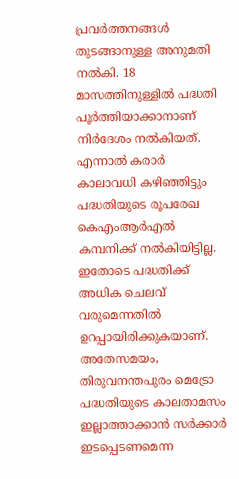പ്രവർത്തനങ്ങൾ തുടങ്ങാനുള്ള അനുമതി നൽകി. 18 മാസത്തിനുള്ളിൽ പദ്ധതി പൂർത്തിയാക്കാനാണ് നിർദേശം നൽകിയത്. എന്നാൽ കരാർ കാലാവധി കഴിഞ്ഞിട്ടും പദ്ധതിയുടെ രൂപരേഖ കെഎംആർഎൽ കമ്പനിക്ക് നൽകിയിട്ടില്ല. ഇതോടെ പദ്ധതിക്ക് അധിക ചെലവ് വരുമെന്നതിൽ ഉറപ്പായിരിക്കുകയാണ്. അതേസമയം, തിരുവനന്തപുരം മെട്രോ പദ്ധതിയുടെ കാലതാമസം ഇല്ലാത്താക്കാൻ സർക്കാർ ഇടപ്പെടണമെന്ന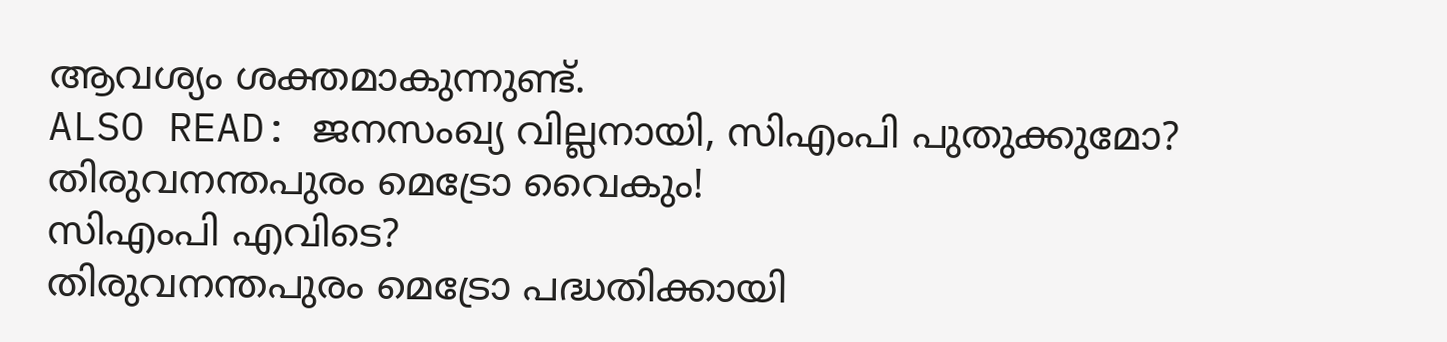ആവശ്യം ശക്തമാകുന്നുണ്ട്.
ALSO READ: ജനസംഖ്യ വില്ലനായി, സിഎംപി പുതുക്കുമോ? തിരുവനന്തപുരം മെട്രോ വൈകും!
സിഎംപി എവിടെ?
തിരുവനന്തപുരം മെട്രോ പദ്ധതിക്കായി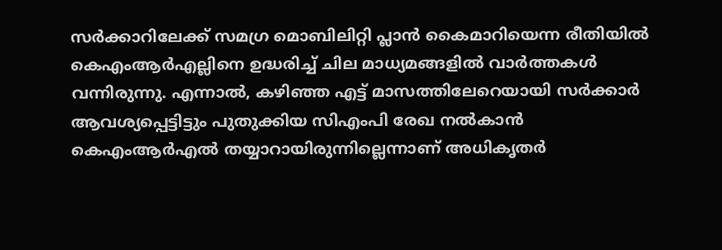സർക്കാറിലേക്ക് സമഗ്ര മൊബിലിറ്റി പ്ലാൻ കൈമാറിയെന്ന രീതിയിൽ കെഎംആർഎല്ലിനെ ഉദ്ധരിച്ച് ചില മാധ്യമങ്ങളിൽ വാർത്തകൾ വന്നിരുന്നു. എന്നാൽ, കഴിഞ്ഞ എട്ട് മാസത്തിലേറെയായി സർക്കാർ ആവശ്യപ്പെട്ടിട്ടും പുതുക്കിയ സിഎംപി രേഖ നൽകാൻ കെഎംആർഎൽ തയ്യാറായിരുന്നില്ലെന്നാണ് അധികൃതർ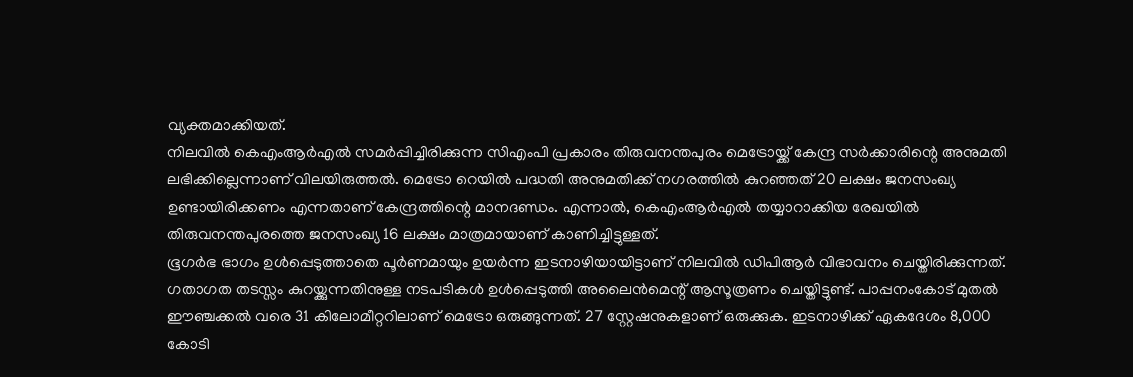വ്യക്തമാക്കിയത്.
നിലവിൽ കെഎംആർഎൽ സമർപ്പിച്ചിരിക്കുന്ന സിഎംപി പ്രകാരം തിരുവനന്തപുരം മെട്രോയ്ക്ക് കേന്ദ്ര സർക്കാരിന്റെ അനുമതി ലഭിക്കില്ലെന്നാണ് വിലയിരുത്തൽ. മെട്രോ റെയിൽ പദ്ധതി അനുമതിക്ക് നഗരത്തിൽ കുറഞ്ഞത് 20 ലക്ഷം ജനസംഖ്യ ഉണ്ടായിരിക്കണം എന്നതാണ് കേന്ദ്രത്തിന്റെ മാനദണ്ഡം. എന്നാൽ, കെഎംആർഎൽ തയ്യാറാക്കിയ രേഖയിൽ തിരുവനന്തപുരത്തെ ജനസംഖ്യ 16 ലക്ഷം മാത്രമായാണ് കാണിച്ചിട്ടുള്ളത്.
ഭൂഗർഭ ഭാഗം ഉൾപ്പെടുത്താതെ പൂർണമായും ഉയർന്ന ഇടനാഴിയായിട്ടാണ് നിലവിൽ ഡിപിആർ വിഭാവനം ചെയ്തിരിക്കുന്നത്. ഗതാഗത തടസ്സം കുറയ്ക്കുന്നതിനുള്ള നടപടികൾ ഉൾപ്പെടുത്തി അലൈൻമെന്റ് ആസൂത്രണം ചെയ്തിട്ടുണ്ട്. പാപ്പനംകോട് മുതൽ ഈഞ്ചക്കൽ വരെ 31 കിലോമീറ്ററിലാണ് മെട്രോ ഒരുങ്ങുന്നത്. 27 സ്റ്റേഷനുകളാണ് ഒരുക്കുക. ഇടനാഴിക്ക് ഏകദേശം 8,000 കോടി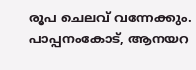രൂപ ചെലവ് വന്നേക്കും. പാപ്പനംകോട്, ആനയറ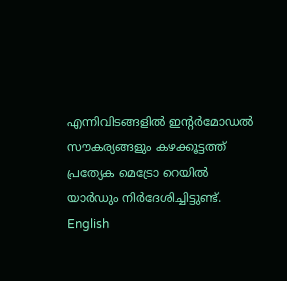എന്നിവിടങ്ങളിൽ ഇന്റർമോഡൽ സൗകര്യങ്ങളും കഴക്കൂട്ടത്ത് പ്രത്യേക മെട്രോ റെയിൽ യാർഡും നിർദേശിച്ചിട്ടുണ്ട്.
English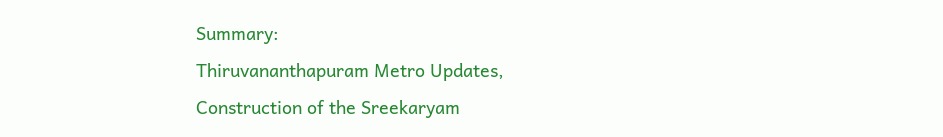Summary:
Thiruvananthapuram Metro Updates, Construction of the Sreekaryam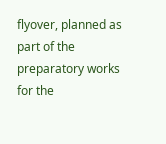flyover, planned as part of the preparatory works for the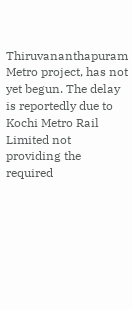Thiruvananthapuram Metro project, has not yet begun. The delay is reportedly due to Kochi Metro Rail Limited not providing the required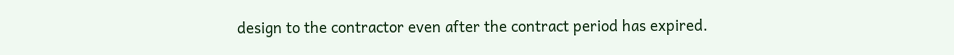design to the contractor even after the contract period has expired.